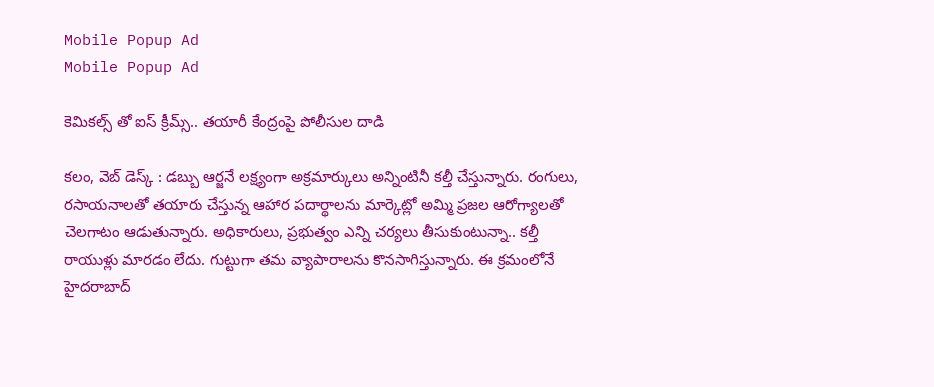Mobile Popup Ad
Mobile Popup Ad

కెమికల్స్ తో ఐస్ క్రీమ్స్.. తయారీ కేంద్రంపై పోలీసుల దాడి

కలం, వెబ్ డెస్క్ : డబ్బు ఆర్జనే లక్ష్యంగా అక్రమార్కులు అన్నింటినీ కల్తీ చేస్తున్నారు. రంగులు, రసాయనాలతో తయారు చేస్తున్న ఆహార పదార్థాలను మార్కెట్లో అమ్మి ప్రజల ఆరోగ్యాలతో చెలగాటం ఆడుతున్నారు. అధికారులు, ప్రభుత్వం ఎన్ని చర్యలు తీసుకుంటున్నా.. కల్తీ రాయుళ్లు మారడం లేదు. గుట్టుగా తమ వ్యాపారాలను కొనసాగిస్తున్నారు. ఈ క్రమంలోనే హైదరాబాద్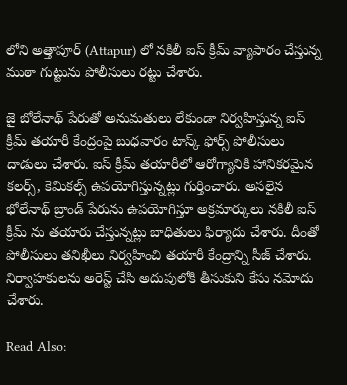లోని అత్తాపూర్ (Attapur) లో నకిలీ ఐస్ క్రీమ్ వ్యాపారం చేస్తున్న ముఠా గుట్టును పోలీసులు రట్టు చేశారు.

జై బోలేనాథ్ పేరుతో అనుమతులు లేకుండా నిర్వహిస్తున్న ఐస్ క్రీమ్ తయారీ కేంద్రంపై బుధవారం టాస్క్ ఫోర్స్ పోలీసులు దాడులు చేశారు. ఐస్ క్రీమ్ తయారీలో ఆరోగ్యానికి హానికరమైన కలర్స్, కెమికల్స్ ఉపయోగిస్తున్నట్లు గుర్తించారు. అసలైన భోలేనాథ్ బ్రాండ్ పేరును ఉపయోగిస్తూ అక్రమార్కులు నకిలీ ఐస్ క్రీమ్ ను తయారు చేస్తున్నట్లు బాధితులు ఫిర్యాదు చేశారు. దీంతో పోలీసులు తనిఖీలు నిర్వహించి తయారీ కేంద్రాన్ని సీజ్ చేశారు. నిర్వాహకులను అరెస్ట్ చేసి అదుపులోకి తీసుకుని కేసు నమోదు చేశారు.

Read Also: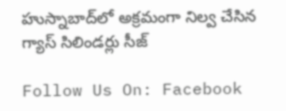హుస్నాబాద్‌లో అక్రమంగా నిల్వ చేసిన గ్యాస్ సిలిండర్లు సీజ్

Follow Us On: Facebook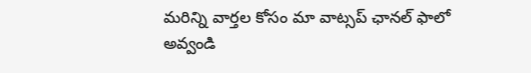మ‌రిన్ని వార్త‌ల కోసం మా వాట్స‌ప్ ఛాన‌ల్ ఫాలో అవ్వండి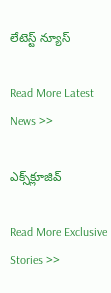లేటెస్ట్ న్యూస్‌

Read More Latest News >>

ఎక్స్‌క్లూజివ్‌

Read More Exclusive Stories >>